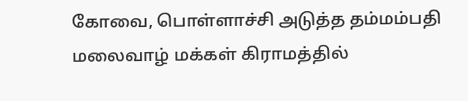கோவை, பொள்ளாச்சி அடுத்த தம்மம்பதி மலைவாழ் மக்கள் கிராமத்தில்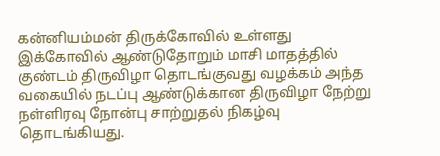கன்னியம்மன் திருக்கோவில் உள்ளது இக்கோவில் ஆண்டுதோறும் மாசி மாதத்தில் குண்டம் திருவிழா தொடங்குவது வழக்கம் அந்த வகையில் நடப்பு ஆண்டுக்கான திருவிழா நேற்று நள்ளிரவு நோன்பு சாற்றுதல் நிகழ்வு தொடங்கியது.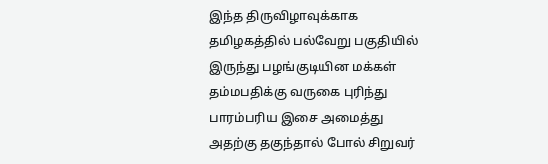இந்த திருவிழாவுக்காக தமிழகத்தில் பல்வேறு பகுதியில் இருந்து பழங்குடியின மக்கள் தம்மபதிக்கு வருகை புரிந்து பாரம்பரிய இசை அமைத்து அதற்கு தகுந்தால் போல் சிறுவர்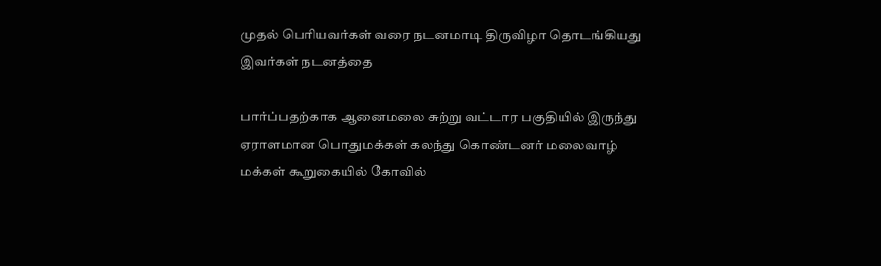முதல் பெரியவர்கள் வரை நடனமாடி திருவிழா தொடங்கியது இவர்கள் நடனத்தை

பார்ப்பதற்காக ஆனைமலை சுற்று வட்டார பகுதியில் இருந்து ஏராளமான பொதுமக்கள் கலந்து கொண்டனர் மலைவாழ் மக்கள் கூறுகையில் கோவில்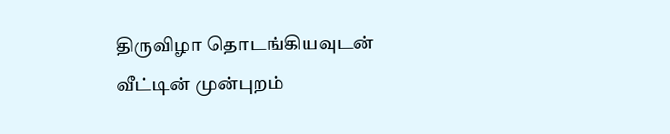திருவிழா தொடங்கியவுடன் வீட்டின் முன்புறம்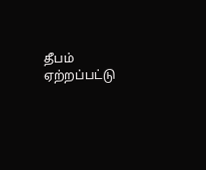தீபம் ஏற்றப்பட்டு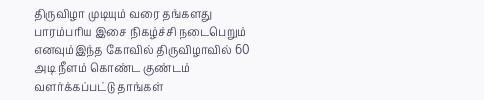திருவிழா முடியும் வரை தங்களது பாரம்பரிய இசை நிகழ்ச்சி நடைபெறும் எனவும்இந்த கோவில் திருவிழாவில் 60 அடி நீளம் கொண்ட குண்டம் வளர்க்கப்பட்டு தாங்கள்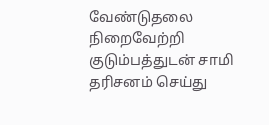வேண்டுதலை நிறைவேற்றி குடும்பத்துடன் சாமி தரிசனம் செய்து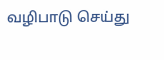வழிபாடு செய்து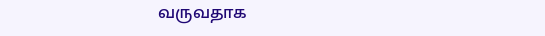வருவதாக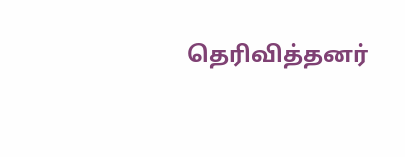தெரிவித்தனர்